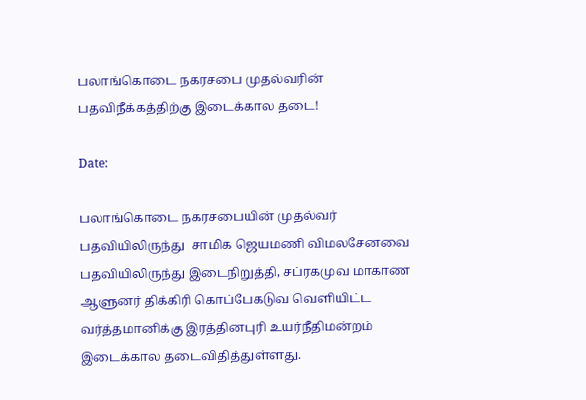பலாங்கொடை நகரசபை முதல்வரின் பதவிநீக்கத்திற்கு இடைக்கால தடை!

Date:

பலாங்கொடை நகரசபையின் முதல்வர் பதவியிலிருந்து  சாமிக ஜெயமணி விமலசேனவை பதவியிலிருந்து இடைநிறுத்தி, சப்ரகமுவ மாகாண ஆளுனர் திக்கிரி கொப்பேகடுவ வௌியிட்ட வர்த்தமானிக்கு இரத்தினபுரி உயர்நீதிமன்றம் இடைக்கால தடைவிதித்துள்ளது.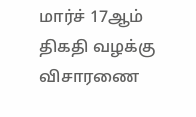மார்ச் 17ஆம் திகதி வழக்கு விசாரணை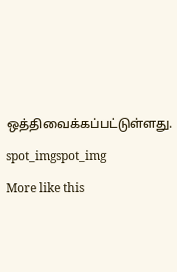ஒத்திவைக்கப்பட்டுள்ளது.

spot_imgspot_img

More like this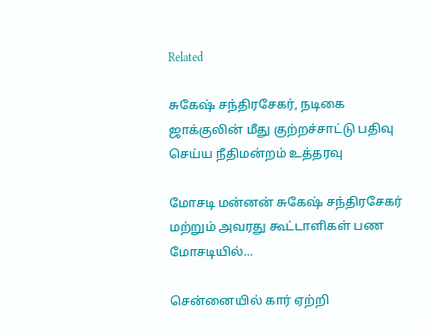Related

சுகேஷ் சந்திரசேகர், நடிகை ஜாக்குலின் மீது குற்றச்சாட்டு பதிவு செய்ய நீதிமன்றம் உத்தரவு

மோசடி மன்னன் சுகேஷ் சந்திரசேகர் மற்றும் அவரது கூட்டாளிகள் பண மோசடியில்...

சென்னையில் கார் ஏற்றி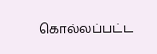கொல்லப்பட்ட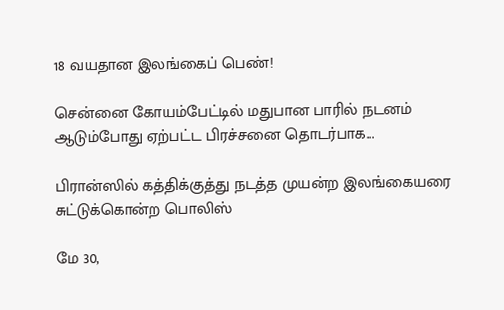18 வயதான இலங்கைப் பெண்!

சென்னை கோயம்பேட்டில் மதுபான பாரில் நடனம் ஆடும்போது ஏற்பட்ட பிரச்சனை தொடர்பாக...

பிரான்ஸில் கத்திக்குத்து நடத்த முயன்ற இலங்கையரை சுட்டுக்கொன்ற பொலிஸ்

மே 30,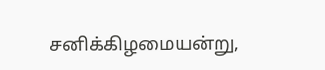சனிக்கிழமையன்று,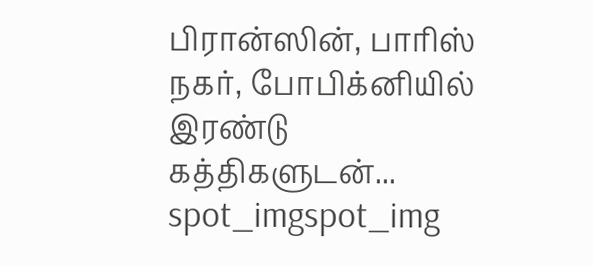பிரான்ஸின், பாரிஸ் நகர், போபிக்னியில் இரண்டு கத்திகளுடன்...
spot_imgspot_img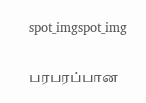spot_imgspot_img

பரபரப்பான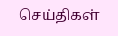செய்திகள்